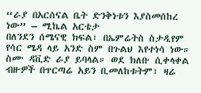“ራያ በአርሰናል ቤት ድንቅነቱን እያስመሰከረ ነው” – ሚኬል አርቴታ
በለንደን ሰሜናዊ ክፍል፣ በኤምሬትስ ስታዲየም የሳር ሜዳ ላይ አንድ ስም በጉልህ እየተነሳ ነው። ስሙ ዳቪድ ራያ ይባላል። ወደ ክለቡ ሲቀላቀል ብዙዎች በጥርጣሬ አይን ቢመለከቱትም፣ ዛሬ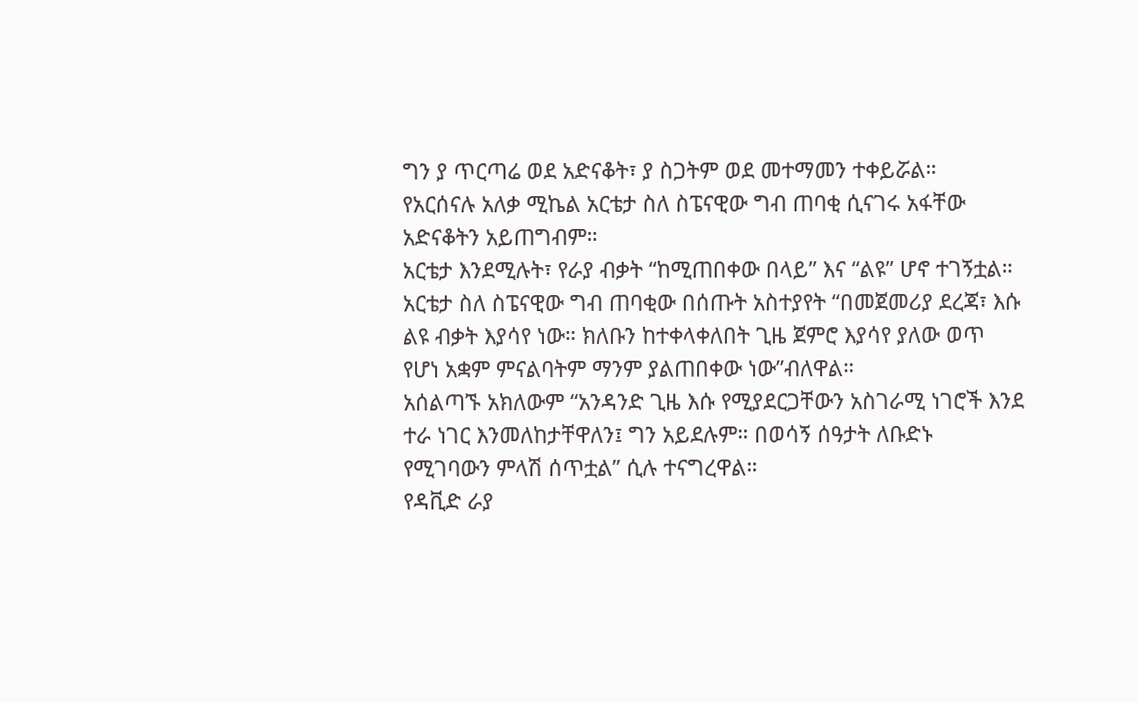ግን ያ ጥርጣሬ ወደ አድናቆት፣ ያ ስጋትም ወደ መተማመን ተቀይሯል።
የአርሰናሉ አለቃ ሚኬል አርቴታ ስለ ስፔናዊው ግብ ጠባቂ ሲናገሩ አፋቸው አድናቆትን አይጠግብም።
አርቴታ እንደሚሉት፣ የራያ ብቃት “ከሚጠበቀው በላይ” እና “ልዩ” ሆኖ ተገኝቷል።
አርቴታ ስለ ስፔናዊው ግብ ጠባቂው በሰጡት አስተያየት “በመጀመሪያ ደረጃ፣ እሱ ልዩ ብቃት እያሳየ ነው። ክለቡን ከተቀላቀለበት ጊዜ ጀምሮ እያሳየ ያለው ወጥ የሆነ አቋም ምናልባትም ማንም ያልጠበቀው ነው”ብለዋል።
አሰልጣኙ አክለውም “አንዳንድ ጊዜ እሱ የሚያደርጋቸውን አስገራሚ ነገሮች እንደ ተራ ነገር እንመለከታቸዋለን፤ ግን አይደሉም። በወሳኝ ሰዓታት ለቡድኑ የሚገባውን ምላሽ ሰጥቷል” ሲሉ ተናግረዋል።
የዳቪድ ራያ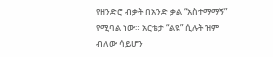የዘንድሮ ብቃት በአንድ ቃል “አስተማማኝ” የሚባል ነው። አርቴታ “ልዩ” ሲሉት ዝም ብለው ሳይሆን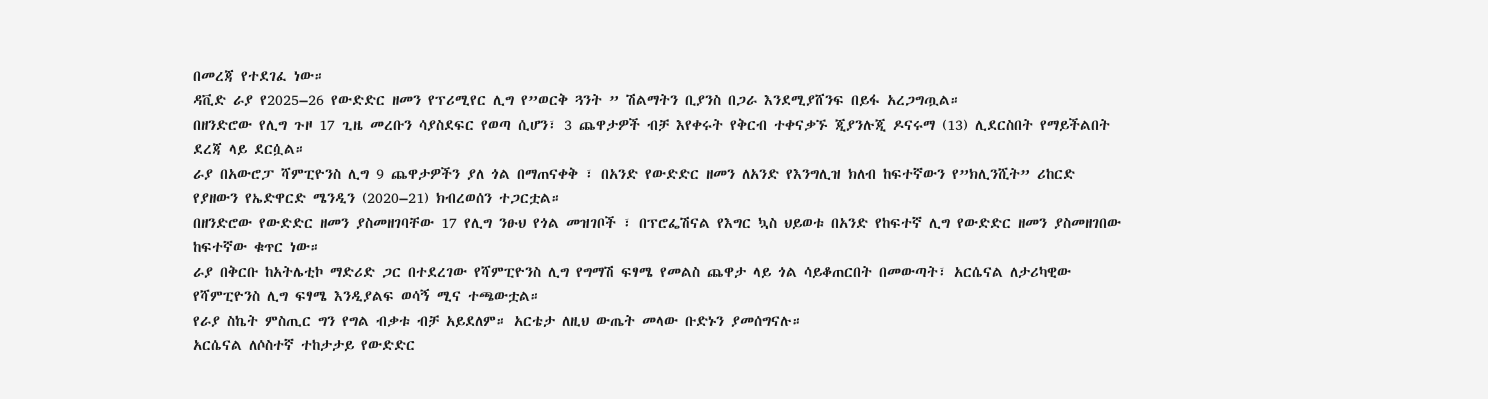በመረጃ የተደገፈ ነው።
ዳቪድ ራያ የ2025–26 የውድድር ዘመን የፕሪሚየር ሊግ የ”ወርቅ ጓንት ” ሽልማትን ቢያንስ በጋራ እንደሚያሸንፍ በይፋ አረጋግጧል።
በዘንድሮው የሊግ ጉዞ 17 ጊዜ መረቡን ሳያስደፍር የወጣ ሲሆን፣ 3 ጨዋታዎች ብቻ እየቀሩት የቅርብ ተቀናቃኙ ጂያንሉጂ ዶናሩማ (13) ሊደርስበት የማይችልበት ደረጃ ላይ ደርሷል።
ራያ በአውሮፓ ሻምፒዮንስ ሊግ 9 ጨዋታዎችን ያለ ጎል በማጠናቀቅ ፣ በአንድ የውድድር ዘመን ለአንድ የእንግሊዝ ክለብ ከፍተኛውን የ”ክሊንሺት” ሪከርድ የያዘውን የኤድዋርድ ሜንዲን (2020–21) ክብረወሰን ተጋርቷል።
በዘንድሮው የውድድር ዘመን ያስመዘገባቸው 17 የሊግ ንፁህ የጎል መዝገቦች ፣ በፕሮፌሽናል የእግር ኳስ ህይወቱ በአንድ የከፍተኛ ሊግ የውድድር ዘመን ያስመዘገበው ከፍተኛው ቁጥር ነው።
ራያ በቅርቡ ከአትሌቲኮ ማድሪድ ጋር በተደረገው የሻምፒዮንስ ሊግ የግማሽ ፍፃሜ የመልስ ጨዋታ ላይ ጎል ሳይቆጠርበት በመውጣት፣ አርሴናል ለታሪካዊው የሻምፒዮንስ ሊግ ፍፃሜ እንዲያልፍ ወሳኝ ሚና ተጫውቷል።
የራያ ስኬት ምስጢር ግን የግል ብቃቱ ብቻ አይደለም። አርቴታ ለዚህ ውጤት መላው ቡድኑን ያመሰግናሉ።
አርሴናል ለሶስተኛ ተከታታይ የውድድር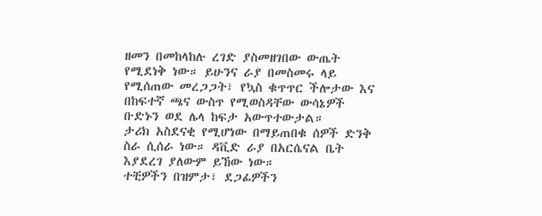ዘመን በመከላከሉ ረገድ ያስመዘገበው ውጤት የሚደነቅ ነው። ይሁንና ራያ በመስመሩ ላይ የሚሰጠው መረጋጋት፣ የኳስ ቁጥጥር ችሎታው እና በከፍተኛ ጫና ውስጥ የሚወስዳቸው ውሳኔዎች ቡድኑን ወደ ሌላ ከፍታ አውጥተውታል።
ታሪክ አስደናቂ የሚሆነው በማይጠበቁ ሰዎች ድንቅ ስራ ሲሰራ ነው። ዳቪድ ራያ በአርሴናል ቤት እያደረገ ያለውም ይኸው ነው።
ተቺዎችን በዝምታ፣ ደጋፊዎችን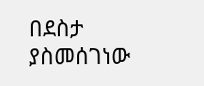በደስታ ያስመሰገነው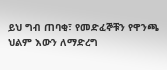ይህ ግብ ጠባቂ፣ የመድፈኞቹን የዋንጫ ህልም እውን ለማድረግ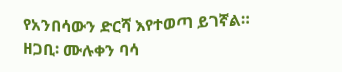የአንበሳውን ድርሻ እየተወጣ ይገኛል።
ዘጋቢ፡ ሙሉቀን ባሳ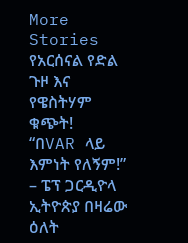More Stories
የአርሰናል የድል ጉዞ እና የዌስትሃም ቁጭት!
“በVAR ላይ እምነት የለኝም!” – ፔፕ ጋርዲዮላ
ኢትዮጵያ በዛሬው ዕለት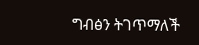ግብፅን ትገጥማለች